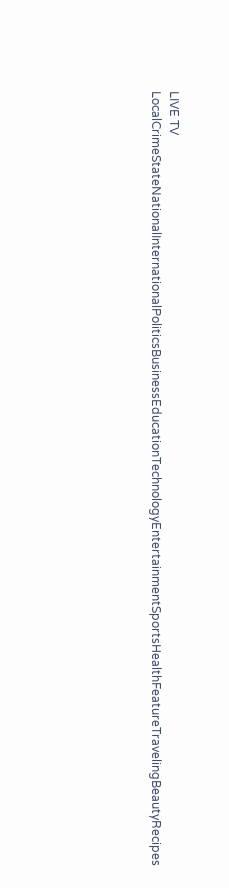LIVE TV LocalCrimeStateNationalInternationalPoliticsBusinessEducationTechnologyEntertainmentSportsHealthFeatureTravelingBeautyRecipes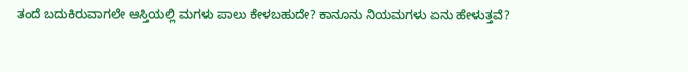ತಂದೆ ಬದುಕಿರುವಾಗಲೇ ಆಸ್ತಿಯಲ್ಲಿ ಮಗಳು ಪಾಲು ಕೇಳಬಹುದೇ? ಕಾನೂನು ನಿಯಮಗಳು ಏನು ಹೇಳುತ್ತವೆ?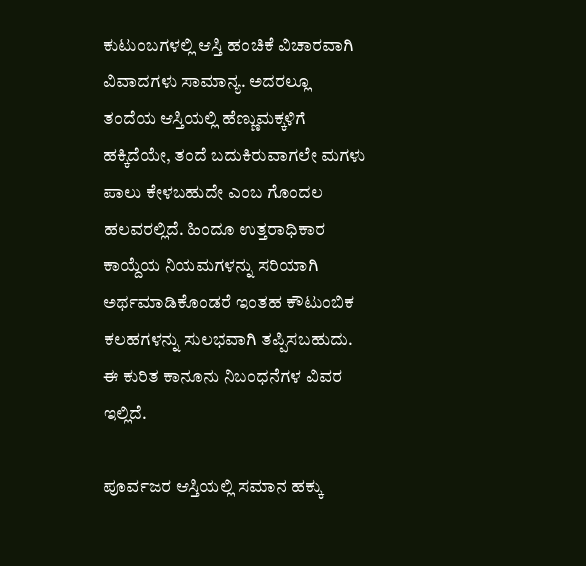ಕುಟುಂಬಗಳಲ್ಲಿ ಆಸ್ತಿ ಹಂಚಿಕೆ ವಿಚಾರವಾಗಿ ವಿವಾದಗಳು ಸಾಮಾನ್ಯ. ಅದರಲ್ಲೂ ತಂದೆಯ ಆಸ್ತಿಯಲ್ಲಿ ಹೆಣ್ಣುಮಕ್ಕಳಿಗೆ ಹಕ್ಕಿದೆಯೇ, ತಂದೆ ಬದುಕಿರುವಾಗಲೇ ಮಗಳು ಪಾಲು ಕೇಳಬಹುದೇ ಎಂಬ ಗೊಂದಲ ಹಲವರಲ್ಲಿದೆ. ಹಿಂದೂ ಉತ್ತರಾಧಿಕಾರ ಕಾಯ್ದೆಯ ನಿಯಮಗಳನ್ನು ಸರಿಯಾಗಿ ಅರ್ಥಮಾಡಿಕೊಂಡರೆ ಇಂತಹ ಕೌಟುಂಬಿಕ ಕಲಹಗಳನ್ನು ಸುಲಭವಾಗಿ ತಪ್ಪಿಸಬಹುದು. ಈ ಕುರಿತ ಕಾನೂನು ನಿಬಂಧನೆಗಳ ವಿವರ ಇಲ್ಲಿದೆ.

ಪೂರ್ವಜರ ಆಸ್ತಿಯಲ್ಲಿ ಸಮಾನ ಹಕ್ಕು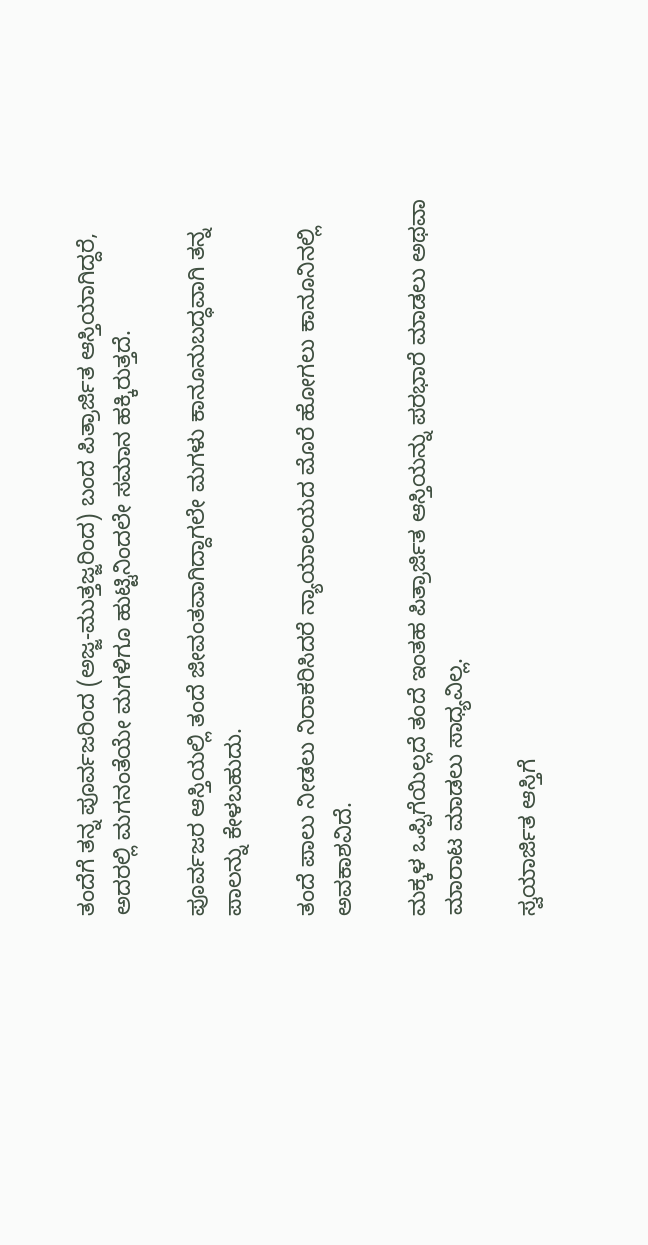ತಂದೆಗೆ ತನ್ನ ಪೂರ್ವಜರಿಂದ (ಅಜ್ಜ-ಮುತ್ತಜ್ಜರಿಂದ) ಬಂದ ಪಿತ್ರಾರ್ಜಿತ ಆಸ್ತಿಯಾಗಿದ್ದರೆ, ಅದರಲ್ಲಿ ಮಗನಂತೆಯೇ ಮಗಳಿಗೂ ಹುಟ್ಟಿನಿಂದಲೇ ಸಮಾನ ಹಕ್ಕಿರುತ್ತದೆ.

ಪೂರ್ವಜರ ಆಸ್ತಿಯಲ್ಲಿ ತಂದೆ ಜೀವಂತವಾಗಿದ್ದಾಗಲೇ ಮಗಳು ಕಾನೂನುಬದ್ಧವಾಗಿ ತನ್ನ ಪಾಲನ್ನು ಕೇಳಬಹುದು.

ತಂದೆ ಪಾಲು ನೀಡಲು ನಿರಾಕರಿಸಿದರೆ ನ್ಯಾಯಾಲಯದ ಮೊರೆ ಹೋಗಲು ಕಾನೂನಿನಲ್ಲಿ ಅವಕಾಶವಿದೆ.

ಮಕ್ಕಳ ಒಪ್ಪಿಗೆಯಿಲ್ಲದೆ ತಂದೆ ಇಂತಹ ಪಿತ್ರಾರ್ಜಿತ ಆಸ್ತಿಯನ್ನು ಪರಭಾರೆ ಮಾಡಲು ಅಥವಾ ಮಾರಾಟ ಮಾಡಲು ಸಾಧ್ಯವಿಲ್ಲ.

ಸ್ವಯಾರ್ಜಿತ ಆಸ್ತಿಗೆ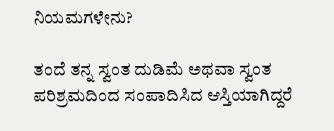ನಿಯಮಗಳೇನು?

ತಂದೆ ತನ್ನ ಸ್ವಂತ ದುಡಿಮೆ ಅಥವಾ ಸ್ವಂತ ಪರಿಶ್ರಮದಿಂದ ಸಂಪಾದಿಸಿದ ಆಸ್ತಿಯಾಗಿದ್ದರೆ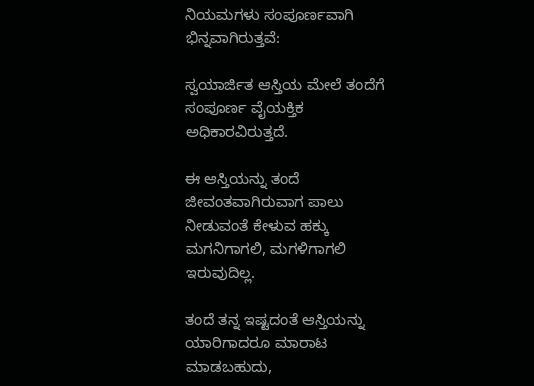ನಿಯಮಗಳು ಸಂಪೂರ್ಣವಾಗಿ ಭಿನ್ನವಾಗಿರುತ್ತವೆ:

ಸ್ವಯಾರ್ಜಿತ ಆಸ್ತಿಯ ಮೇಲೆ ತಂದೆಗೆ ಸಂಪೂರ್ಣ ವೈಯಕ್ತಿಕ ಅಧಿಕಾರವಿರುತ್ತದೆ.

ಈ ಆಸ್ತಿಯನ್ನು ತಂದೆ ಜೀವಂತವಾಗಿರುವಾಗ ಪಾಲು ನೀಡುವಂತೆ ಕೇಳುವ ಹಕ್ಕು ಮಗನಿಗಾಗಲಿ, ಮಗಳಿಗಾಗಲಿ ಇರುವುದಿಲ್ಲ.

ತಂದೆ ತನ್ನ ಇಷ್ಟದಂತೆ ಆಸ್ತಿಯನ್ನು ಯಾರಿಗಾದರೂ ಮಾರಾಟ ಮಾಡಬಹುದು,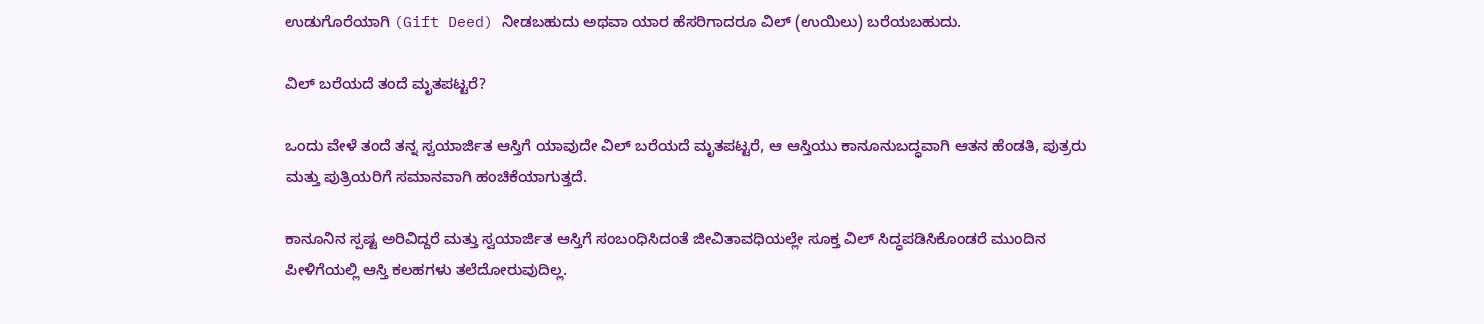ಉಡುಗೊರೆಯಾಗಿ (Gift Deed) ನೀಡಬಹುದು ಅಥವಾ ಯಾರ ಹೆಸರಿಗಾದರೂ ವಿಲ್ (ಉಯಿಲು) ಬರೆಯಬಹುದು.

ವಿಲ್ ಬರೆಯದೆ ತಂದೆ ಮೃತಪಟ್ಟರೆ?

ಒಂದು ವೇಳೆ ತಂದೆ ತನ್ನ ಸ್ವಯಾರ್ಜಿತ ಆಸ್ತಿಗೆ ಯಾವುದೇ ವಿಲ್ ಬರೆಯದೆ ಮೃತಪಟ್ಟರೆ, ಆ ಆಸ್ತಿಯು ಕಾನೂನುಬದ್ಧವಾಗಿ ಆತನ ಹೆಂಡತಿ, ಪುತ್ರರು ಮತ್ತು ಪುತ್ರಿಯರಿಗೆ ಸಮಾನವಾಗಿ ಹಂಚಿಕೆಯಾಗುತ್ತದೆ.

ಕಾನೂನಿನ ಸ್ಪಷ್ಟ ಅರಿವಿದ್ದರೆ ಮತ್ತು ಸ್ವಯಾರ್ಜಿತ ಆಸ್ತಿಗೆ ಸಂಬಂಧಿಸಿದಂತೆ ಜೀವಿತಾವಧಿಯಲ್ಲೇ ಸೂಕ್ತ ವಿಲ್ ಸಿದ್ಧಪಡಿಸಿಕೊಂಡರೆ ಮುಂದಿನ ಪೀಳಿಗೆಯಲ್ಲಿ ಆಸ್ತಿ ಕಲಹಗಳು ತಲೆದೋರುವುದಿಲ್ಲ.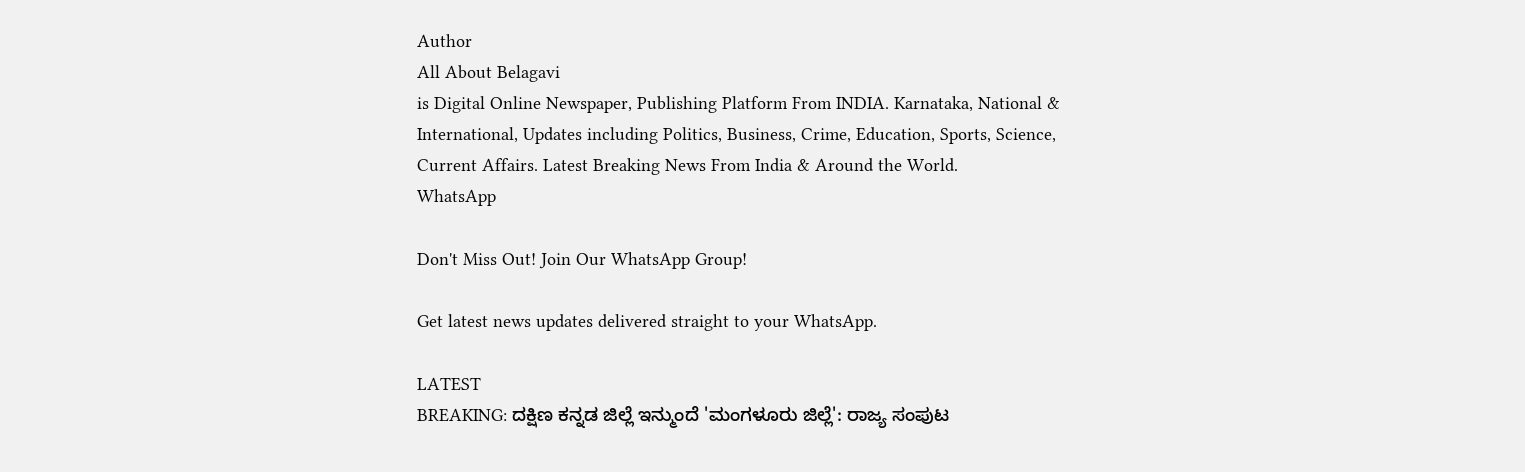Author
All About Belagavi
is Digital Online Newspaper, Publishing Platform From INDIA. Karnataka, National & International, Updates including Politics, Business, Crime, Education, Sports, Science, Current Affairs. Latest Breaking News From India & Around the World.
WhatsApp

Don't Miss Out! Join Our WhatsApp Group!

Get latest news updates delivered straight to your WhatsApp.

LATEST
BREAKING: ದಕ್ಷಿಣ ಕನ್ನಡ ಜಿಲ್ಲೆ ಇನ್ಮುಂದೆ 'ಮಂಗಳೂರು ಜಿಲ್ಲೆ': ರಾಜ್ಯ ಸಂಪುಟ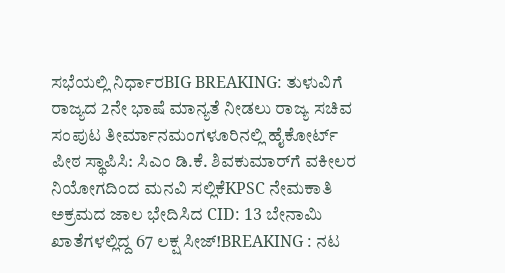ಸಭೆಯಲ್ಲಿ ನಿರ್ಧಾರBIG BREAKING: ತುಳುವಿಗೆ ರಾಜ್ಯದ 2ನೇ ಭಾಷೆ ಮಾನ್ಯತೆ ನೀಡಲು ರಾಜ್ಯ ಸಚಿವ ಸಂಪುಟ ತೀರ್ಮಾನಮಂಗಳೂರಿನಲ್ಲಿ ಹೈಕೋರ್ಟ್ ಪೀಠ ಸ್ಥಾಪಿಸಿ: ಸಿಎಂ ಡಿ.ಕೆ. ಶಿವಕುಮಾರ್‌ಗೆ ವಕೀಲರ ನಿಯೋಗದಿಂದ ಮನವಿ ಸಲ್ಲಿಕೆKPSC ನೇಮಕಾತಿ ಅಕ್ರಮದ ಜಾಲ ಭೇದಿಸಿದ CID: 13 ಬೇನಾಮಿ ಖಾತೆಗಳಲ್ಲಿದ್ದ 67 ಲಕ್ಷ ಸೀಜ್!BREAKING : ನಟ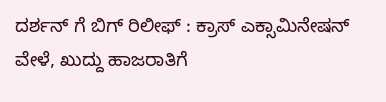ದರ್ಶನ್ ಗೆ ಬಿಗ್ ರಿಲೀಫ್ : ಕ್ರಾಸ್ ಎಕ್ಸಾಮಿನೇಷನ್ ವೇಳೆ, ಖುದ್ದು ಹಾಜರಾತಿಗೆ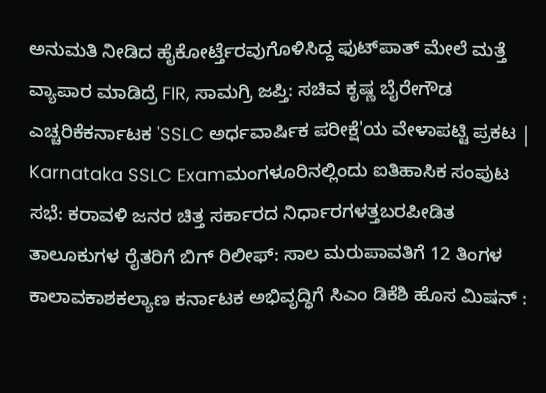ಅನುಮತಿ ನೀಡಿದ ಹೈಕೋರ್ಟ್ತೆರವುಗೊಳಿಸಿದ್ದ ಫುಟ್‌ಪಾತ್ ಮೇಲೆ ಮತ್ತೆ ವ್ಯಾಪಾರ ಮಾಡಿದ್ರೆ FIR, ಸಾಮಗ್ರಿ ಜಪ್ತಿ: ಸಚಿವ ಕೃಷ್ಣ ಬೈರೇಗೌಡ ಎಚ್ಚರಿಕೆಕರ್ನಾಟಕ 'SSLC ಅರ್ಧವಾರ್ಷಿಕ ಪರೀಕ್ಷೆ'ಯ ವೇಳಾಪಟ್ಟಿ ಪ್ರಕಟ | Karnataka SSLC Examಮಂಗಳೂರಿನಲ್ಲಿಂದು ಐತಿಹಾಸಿಕ ಸಂಪುಟ ಸಭೆ: ಕರಾವಳಿ ಜನರ ಚಿತ್ತ ಸರ್ಕಾರದ ನಿರ್ಧಾರಗಳತ್ತಬರಪೀಡಿತ ತಾಲೂಕುಗಳ ರೈತರಿಗೆ ಬಿಗ್ ರಿಲೀಫ್: ಸಾಲ ಮರುಪಾವತಿಗೆ 12 ತಿಂಗಳ ಕಾಲಾವಕಾಶಕಲ್ಯಾಣ ಕರ್ನಾಟಕ ಅಭಿವೃದ್ಧಿಗೆ ಸಿಎಂ ಡಿಕೆಶಿ ಹೊಸ ಮಿಷನ್ :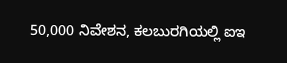50,000 ನಿವೇಶನ, ಕಲಬುರಗಿಯಲ್ಲಿ ಐಇ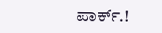ಪಾರ್ಕ್.!